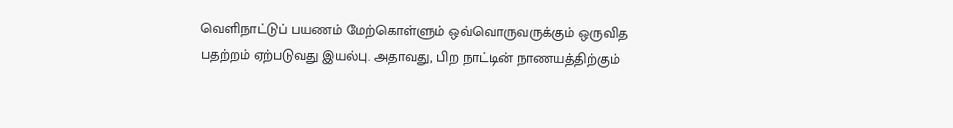வெளிநாட்டுப் பயணம் மேற்கொள்ளும் ஒவ்வொருவருக்கும் ஒருவித பதற்றம் ஏற்படுவது இயல்பு. அதாவது, பிற நாட்டின் நாணயத்திற்கும்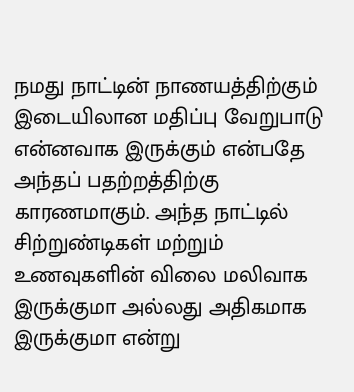நமது நாட்டின் நாணயத்திற்கும் இடையிலான மதிப்பு வேறுபாடு என்னவாக இருக்கும் என்பதே அந்தப் பதற்றத்திற்கு காரணமாகும். அந்த நாட்டில் சிற்றுண்டிகள் மற்றும் உணவுகளின் விலை மலிவாக இருக்குமா அல்லது அதிகமாக இருக்குமா என்று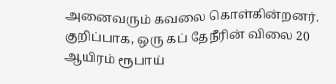அனைவரும் கவலை கொள்கின்றனர். குறிப்பாக, ஒரு கப் தேநீரின் விலை 20 ஆயிரம் ரூபாய்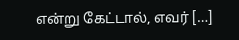என்று கேட்டால், எவர் […]